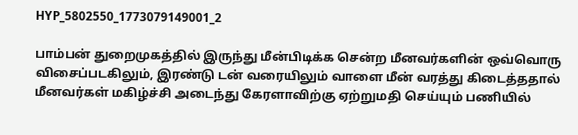HYP_5802550_1773079149001_2

பாம்பன் துறைமுகத்தில் இருந்து மீன்பிடிக்க சென்ற மீனவர்களின் ஒவ்வொரு விசைப்படகிலும், இரண்டு டன் வரையிலும் வாளை மீன் வரத்து கிடைத்ததால் மீனவர்கள் மகிழ்ச்சி அடைந்து கேரளாவிற்கு ஏற்றுமதி செய்யும் பணியில்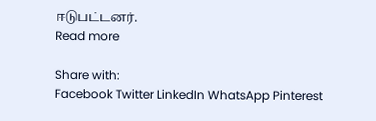ஈடுபட்டனர்.
Read more

Share with:
Facebook Twitter LinkedIn WhatsApp Pinterest